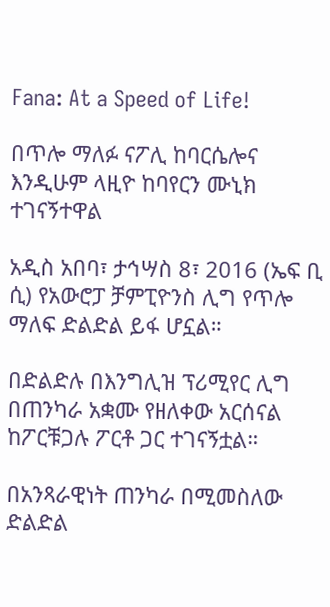Fana: At a Speed of Life!

በጥሎ ማለፉ ናፖሊ ከባርሴሎና  እንዲሁም ላዚዮ ከባየርን ሙኒክ ተገናኝተዋል

አዲስ አበባ፣ ታኅሣስ 8፣ 2016 (ኤፍ ቢ ሲ) የአውሮፓ ቻምፒዮንስ ሊግ የጥሎ ማለፍ ድልድል ይፋ ሆኗል።

በድልድሉ በእንግሊዝ ፕሪሚየር ሊግ በጠንካራ አቋሙ የዘለቀው አርሰናል ከፖርቹጋሉ ፖርቶ ጋር ተገናኝቷል።

በአንጻራዊነት ጠንካራ በሚመስለው ድልድል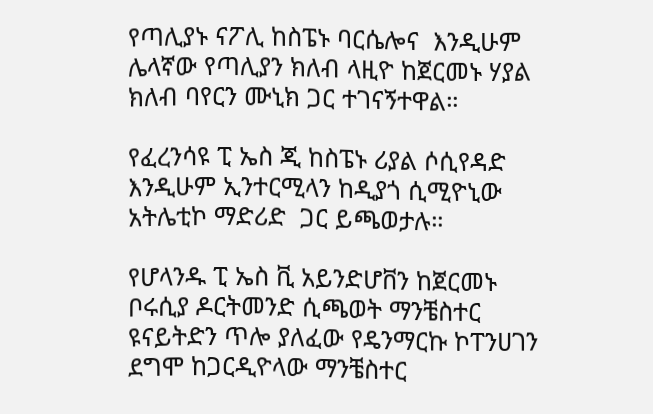የጣሊያኑ ናፖሊ ከስፔኑ ባርሴሎና  እንዲሁም ሌላኛው የጣሊያን ክለብ ላዚዮ ከጀርመኑ ሃያል ክለብ ባየርን ሙኒክ ጋር ተገናኝተዋል።

የፈረንሳዩ ፒ ኤስ ጂ ከስፔኑ ሪያል ሶሲየዳድ እንዲሁም ኢንተርሚላን ከዲያጎ ሲሚዮኒው አትሌቲኮ ማድሪድ  ጋር ይጫወታሉ።

የሆላንዱ ፒ ኤስ ቪ አይንድሆቨን ከጀርመኑ ቦሩሲያ ዶርትመንድ ሲጫወት ማንቼስተር ዩናይትድን ጥሎ ያለፈው የዴንማርኩ ኮፐንሀገን ደግሞ ከጋርዲዮላው ማንቼስተር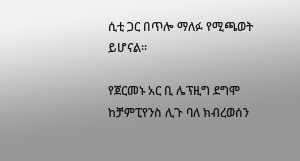ሲቲ ጋር በጥሎ ማለፉ የሚጫወት ይሆናል።

የጀርመኑ አር ቢ ሌፕዚግ ደግሞ ከቻምፒየንስ ሊጉ ባለ ክብረወሰን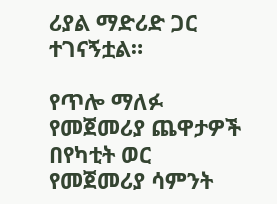ሪያል ማድሪድ ጋር ተገናኝቷል።

የጥሎ ማለፉ የመጀመሪያ ጨዋታዎች በየካቲት ወር የመጀመሪያ ሳምንት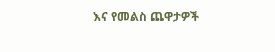እና የመልስ ጨዋታዎች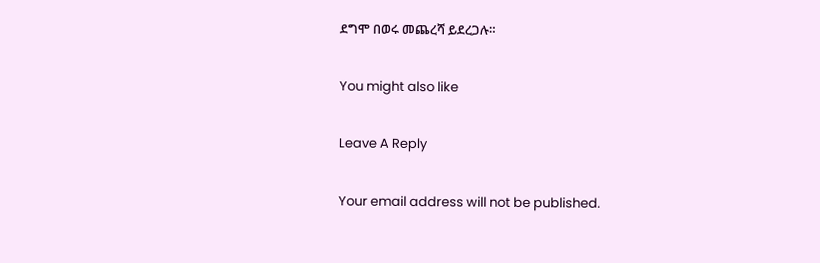ደግሞ በወሩ መጨረሻ ይደረጋሉ።

You might also like

Leave A Reply

Your email address will not be published.